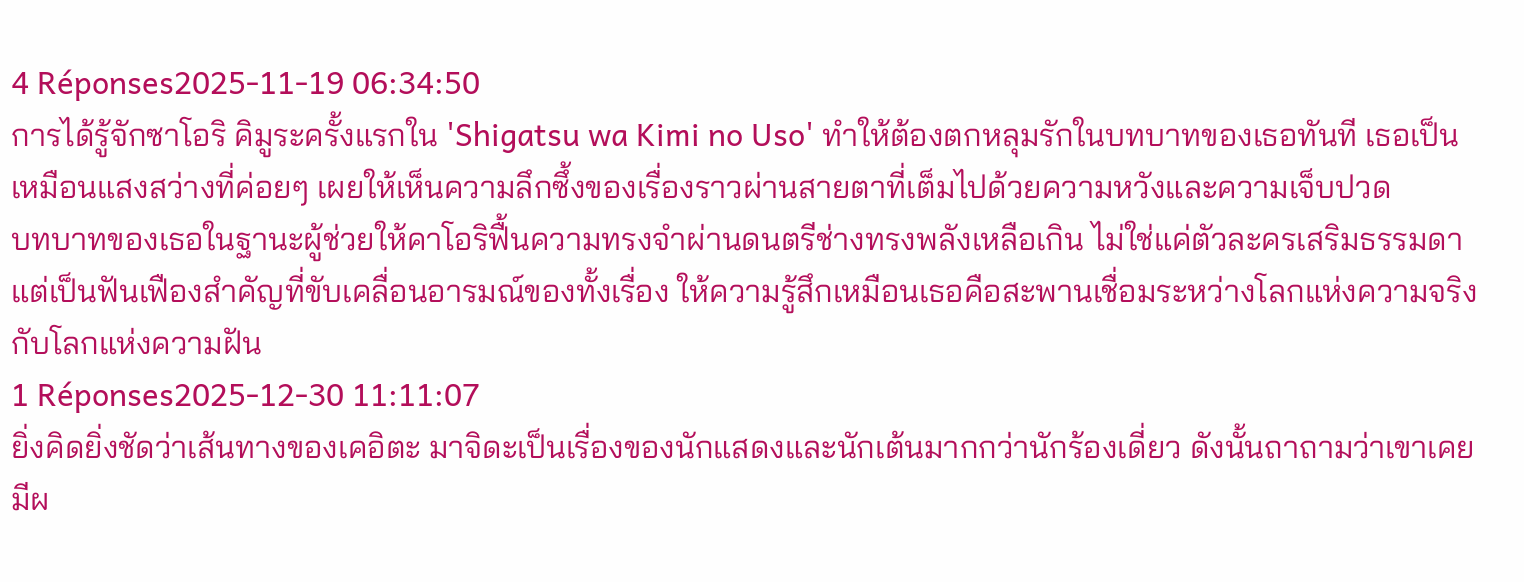4 Réponses2025-11-19 06:34:50
การได้รู้จักซาโอริ คิมูระครั้งแรกใน 'Shigatsu wa Kimi no Uso' ทำให้ต้องตกหลุมรักในบทบาทของเธอทันที เธอเป็นเหมือนแสงสว่างที่ค่อยๆ เผยให้เห็นความลึกซึ้งของเรื่องราวผ่านสายตาที่เต็มไปด้วยความหวังและความเจ็บปวด
บทบาทของเธอในฐานะผู้ช่วยให้คาโอริฟื้นความทรงจำผ่านดนตรีช่างทรงพลังเหลือเกิน ไม่ใช่แค่ตัวละครเสริมธรรมดา แต่เป็นฟันเฟืองสำคัญที่ขับเคลื่อนอารมณ์ของทั้งเรื่อง ให้ความรู้สึกเหมือนเธอคือสะพานเชื่อมระหว่างโลกแห่งความจริงกับโลกแห่งความฝัน
1 Réponses2025-12-30 11:11:07
ยิ่งคิดยิ่งชัดว่าเส้นทางของเคอิตะ มาจิดะเป็นเรื่องของนักแสดงและนักเต้นมากกว่านักร้องเดี่ยว ดังนั้นถาถามว่าเขาเคยมีผ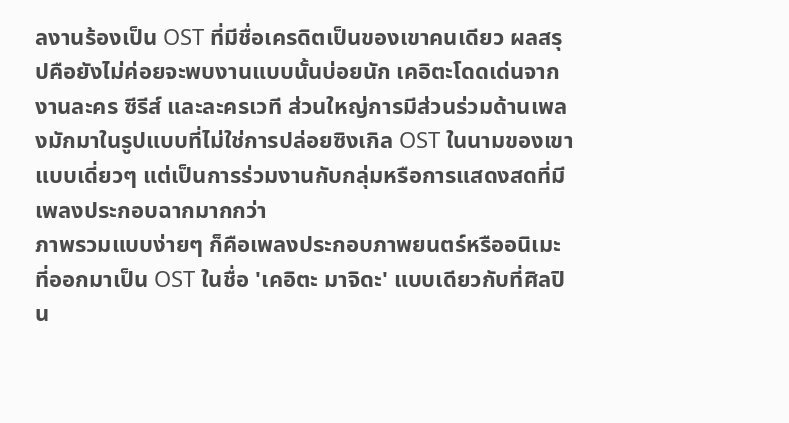ลงานร้องเป็น OST ที่มีชื่อเครดิตเป็นของเขาคนเดียว ผลสรุปคือยังไม่ค่อยจะพบงานแบบนั้นบ่อยนัก เคอิตะโดดเด่นจากงานละคร ซีรีส์ และละครเวที ส่วนใหญ่การมีส่วนร่วมด้านเพลงมักมาในรูปแบบที่ไม่ใช่การปล่อยซิงเกิล OST ในนามของเขาแบบเดี่ยวๆ แต่เป็นการร่วมงานกับกลุ่มหรือการแสดงสดที่มีเพลงประกอบฉากมากกว่า
ภาพรวมแบบง่ายๆ ก็คือเพลงประกอบภาพยนตร์หรืออนิเมะที่ออกมาเป็น OST ในชื่อ 'เคอิตะ มาจิดะ' แบบเดียวกับที่ศิลปิน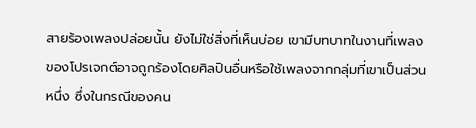สายร้องเพลงปล่อยนั้น ยังไม่ใช่สิ่งที่เห็นบ่อย เขามีบทบาทในงานที่เพลงของโปรเจกต์อาจถูกร้องโดยศิลปินอื่นหรือใช้เพลงจากกลุ่มที่เขาเป็นส่วนหนึ่ง ซึ่งในกรณีของคน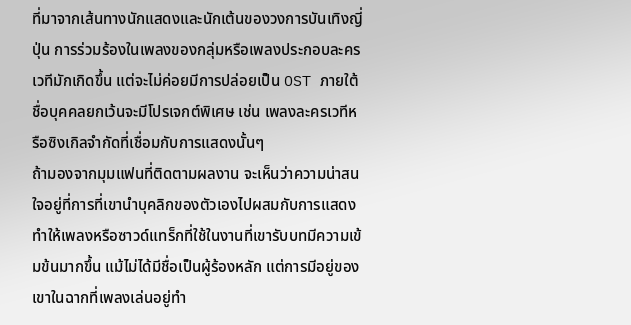ที่มาจากเส้นทางนักแสดงและนักเต้นของวงการบันเทิงญี่ปุ่น การร่วมร้องในเพลงของกลุ่มหรือเพลงประกอบละครเวทีมักเกิดขึ้น แต่จะไม่ค่อยมีการปล่อยเป็น OST ภายใต้ชื่อบุคคลยกเว้นจะมีโปรเจกต์พิเศษ เช่น เพลงละครเวทีหรือซิงเกิลจำกัดที่เชื่อมกับการแสดงนั้นๆ
ถ้ามองจากมุมแฟนที่ติดตามผลงาน จะเห็นว่าความน่าสนใจอยู่ที่การที่เขานำบุคลิกของตัวเองไปผสมกับการแสดง ทำให้เพลงหรือซาวด์แทร็กที่ใช้ในงานที่เขารับบทมีความเข้มข้นมากขึ้น แม้ไม่ได้มีชื่อเป็นผู้ร้องหลัก แต่การมีอยู่ของเขาในฉากที่เพลงเล่นอยู่ทำ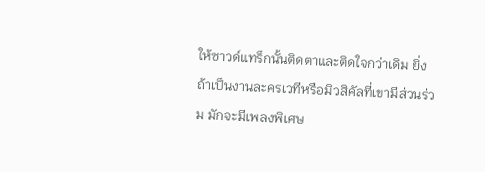ให้ซาวด์แทร็กนั้นติดตาและติดใจกว่าเดิม ยิ่งถ้าเป็นงานละครเวทีหรือมิวสิคัลที่เขามีส่วนร่วม มักจะมีเพลงพิเศษ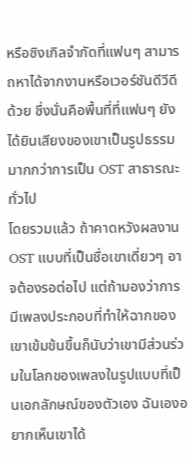หรือซิงเกิลจำกัดที่แฟนๆ สามารถหาได้จากงานหรือเวอร์ชันดีวีดีด้วย ซึ่งนั่นคือพื้นที่ที่แฟนๆ ยังได้ยินเสียงของเขาเป็นรูปธรรมมากกว่าการเป็น OST สาธารณะทั่วไป
โดยรวมแล้ว ถ้าคาดหวังผลงาน OST แบบที่เป็นชื่อเขาเดี่ยวๆ อาจต้องรอต่อไป แต่ถ้ามองว่าการมีเพลงประกอบที่ทำให้ฉากของเขาเข้มข้นขึ้นก็นับว่าเขามีส่วนร่วมในโลกของเพลงในรูปแบบที่เป็นเอกลักษณ์ของตัวเอง ฉันเองอยากเห็นเขาได้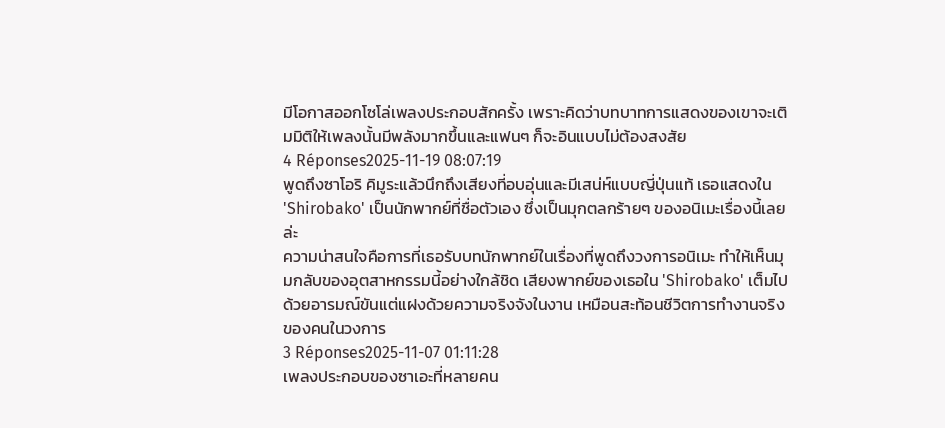มีโอกาสออกโซโล่เพลงประกอบสักครั้ง เพราะคิดว่าบทบาทการแสดงของเขาจะเติมมิติให้เพลงนั้นมีพลังมากขึ้นและแฟนๆ ก็จะอินแบบไม่ต้องสงสัย
4 Réponses2025-11-19 08:07:19
พูดถึงซาโอริ คิมูระแล้วนึกถึงเสียงที่อบอุ่นและมีเสน่ห์แบบญี่ปุ่นแท้ เธอแสดงใน 'Shirobako' เป็นนักพากย์ที่ชื่อตัวเอง ซึ่งเป็นมุกตลกร้ายๆ ของอนิเมะเรื่องนี้เลยล่ะ
ความน่าสนใจคือการที่เธอรับบทนักพากย์ในเรื่องที่พูดถึงวงการอนิเมะ ทำให้เห็นมุมกลับของอุตสาหกรรมนี้อย่างใกล้ชิด เสียงพากย์ของเธอใน 'Shirobako' เต็มไปด้วยอารมณ์ขันแต่แฝงด้วยความจริงจังในงาน เหมือนสะท้อนชีวิตการทำงานจริงของคนในวงการ
3 Réponses2025-11-07 01:11:28
เพลงประกอบของซาเอะที่หลายคน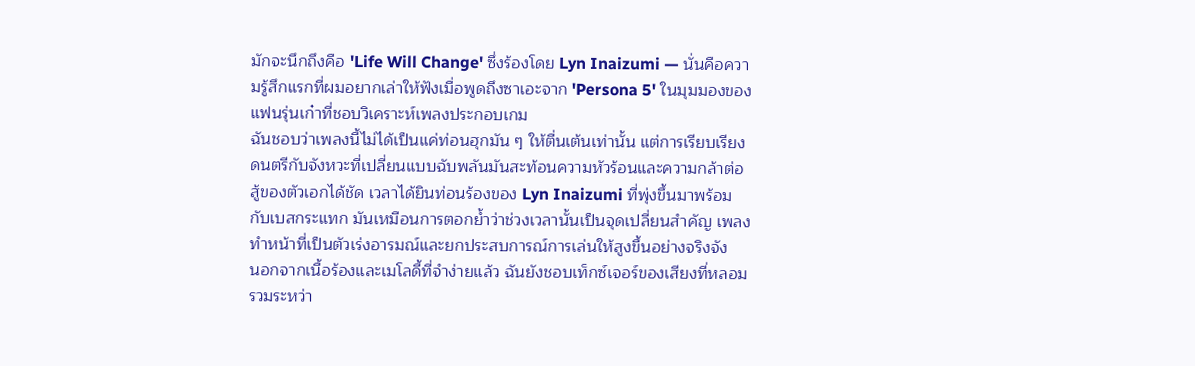มักจะนึกถึงคือ 'Life Will Change' ซึ่งร้องโดย Lyn Inaizumi — นั่นคือความรู้สึกแรกที่ผมอยากเล่าให้ฟังเมื่อพูดถึงซาเอะจาก 'Persona 5' ในมุมมองของแฟนรุ่นเก๋าที่ชอบวิเคราะห์เพลงประกอบเกม
ฉันชอบว่าเพลงนี้ไม่ได้เป็นแค่ท่อนฮุกมัน ๆ ให้ตื่นเต้นเท่านั้น แต่การเรียบเรียงดนตรีกับจังหวะที่เปลี่ยนแบบฉับพลันมันสะท้อนความหัวร้อนและความกล้าต่อสู้ของตัวเอกได้ชัด เวลาได้ยินท่อนร้องของ Lyn Inaizumi ที่พุ่งขึ้นมาพร้อมกับเบสกระแทก มันเหมือนการตอกย้ำว่าช่วงเวลานั้นเป็นจุดเปลี่ยนสำคัญ เพลงทำหน้าที่เป็นตัวเร่งอารมณ์และยกประสบการณ์การเล่นให้สูงขึ้นอย่างจริงจัง
นอกจากเนื้อร้องและเมโลดี้ที่จำง่ายแล้ว ฉันยังชอบเท็กซ์เจอร์ของเสียงที่หลอมรวมระหว่า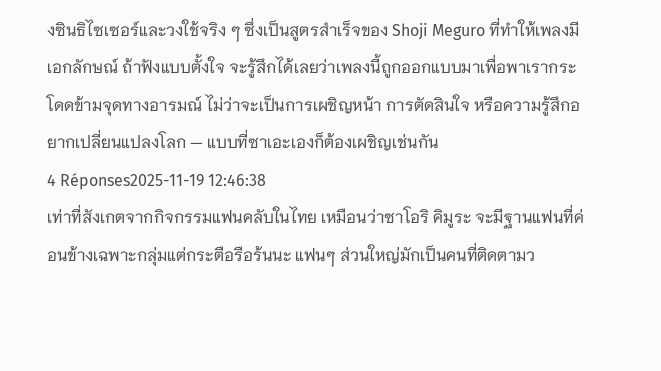งซินธิไซเซอร์และวงใช้จริง ๆ ซึ่งเป็นสูตรสำเร็จของ Shoji Meguro ที่ทำให้เพลงมีเอกลักษณ์ ถ้าฟังแบบตั้งใจ จะรู้สึกได้เลยว่าเพลงนี้ถูกออกแบบมาเพื่อพาเรากระโดดข้ามจุดทางอารมณ์ ไม่ว่าจะเป็นการเผชิญหน้า การตัดสินใจ หรือความรู้สึกอยากเปลี่ยนแปลงโลก — แบบที่ซาเอะเองก็ต้องเผชิญเช่นกัน
4 Réponses2025-11-19 12:46:38
เท่าที่สังเกตจากกิจกรรมแฟนคลับในไทย เหมือนว่าซาโอริ คิมูระ จะมีฐานแฟนที่ค่อนข้างเฉพาะกลุ่มแต่กระตือรือร้นนะ แฟนๆ ส่วนใหญ่มักเป็นคนที่ติดตามว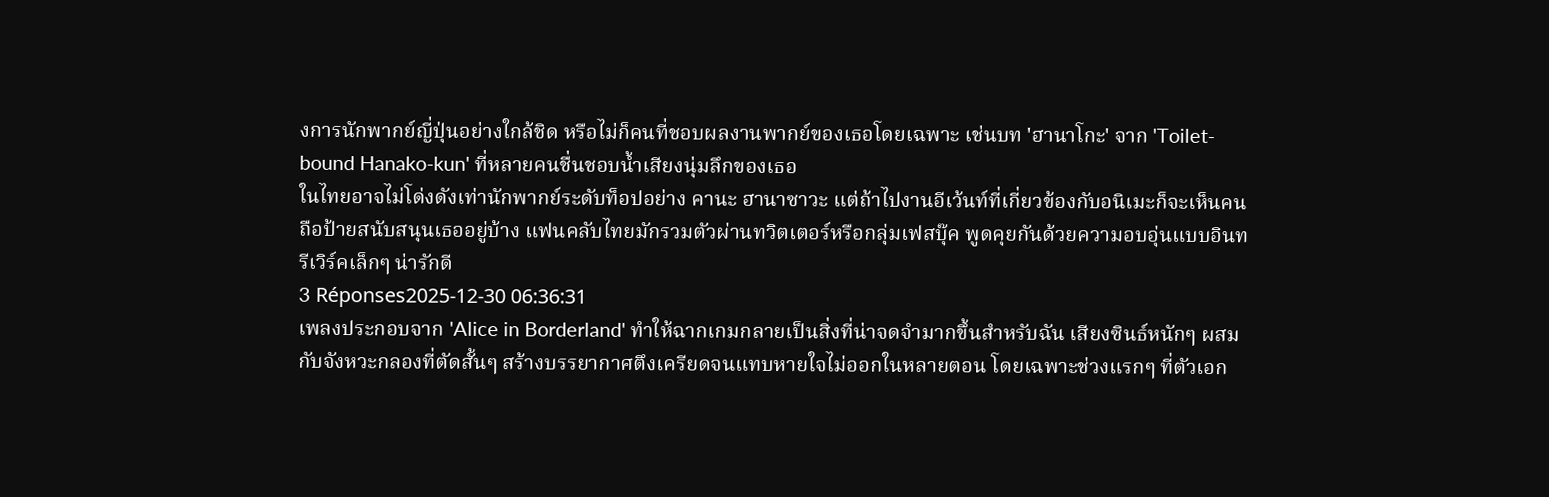งการนักพากย์ญี่ปุ่นอย่างใกล้ชิด หรือไม่ก็คนที่ชอบผลงานพากย์ของเธอโดยเฉพาะ เช่นบท 'ฮานาโกะ' จาก 'Toilet-bound Hanako-kun' ที่หลายคนชื่นชอบน้ำเสียงนุ่มลึกของเธอ
ในไทยอาจไม่โด่งดังเท่านักพากย์ระดับท็อปอย่าง คานะ ฮานาซาวะ แต่ถ้าไปงานอีเว้นท์ที่เกี่ยวข้องกับอนิเมะก็จะเห็นคนถือป้ายสนับสนุนเธออยู่บ้าง แฟนคลับไทยมักรวมตัวผ่านทวิตเตอร์หรือกลุ่มเฟสบุ๊ค พูดคุยกันด้วยความอบอุ่นแบบอินทรีเวิร์คเล็กๆ น่ารักดี
3 Réponses2025-12-30 06:36:31
เพลงประกอบจาก 'Alice in Borderland' ทำให้ฉากเกมกลายเป็นสิ่งที่น่าจดจำมากขึ้นสำหรับฉัน เสียงซินธ์หนักๆ ผสมกับจังหวะกลองที่ตัดสั้นๆ สร้างบรรยากาศตึงเครียดจนแทบหายใจไม่ออกในหลายตอน โดยเฉพาะช่วงแรกๆ ที่ตัวเอก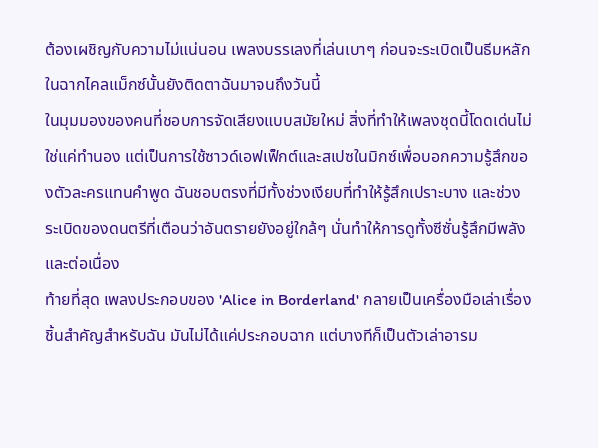ต้องเผชิญกับความไม่แน่นอน เพลงบรรเลงที่เล่นเบาๆ ก่อนจะระเบิดเป็นธีมหลักในฉากไคลแม็กซ์นั้นยังติดตาฉันมาจนถึงวันนี้
ในมุมมองของคนที่ชอบการจัดเสียงแบบสมัยใหม่ สิ่งที่ทำให้เพลงชุดนี้โดดเด่นไม่ใช่แค่ทำนอง แต่เป็นการใช้ซาวด์เอฟเฟ็กต์และสเปซในมิกซ์เพื่อบอกความรู้สึกของตัวละครแทนคำพูด ฉันชอบตรงที่มีทั้งช่วงเงียบที่ทำให้รู้สึกเปราะบาง และช่วงระเบิดของดนตรีที่เตือนว่าอันตรายยังอยู่ใกล้ๆ นั่นทำให้การดูทั้งซีซั่นรู้สึกมีพลังและต่อเนื่อง
ท้ายที่สุด เพลงประกอบของ 'Alice in Borderland' กลายเป็นเครื่องมือเล่าเรื่องชิ้นสำคัญสำหรับฉัน มันไม่ได้แค่ประกอบฉาก แต่บางทีก็เป็นตัวเล่าอารม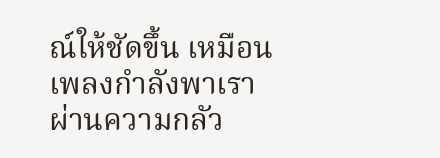ณ์ให้ชัดขึ้น เหมือนเพลงกำลังพาเราผ่านความกลัว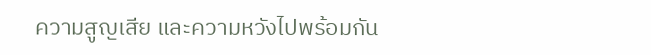ความสูญเสีย และความหวังไปพร้อมกัน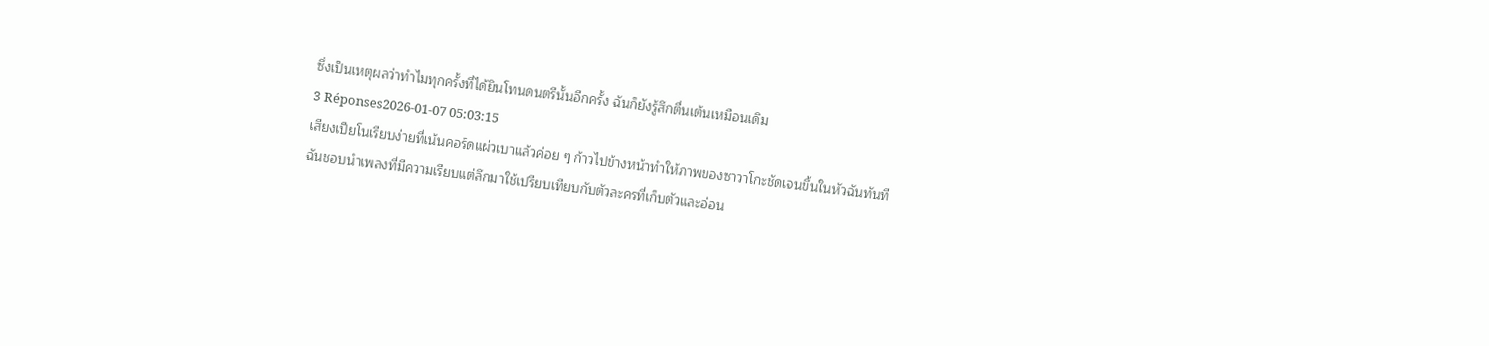ซึ่งเป็นเหตุผลว่าทำไมทุกครั้งที่ได้ยินโทนดนตรีนั้นอีกครั้ง ฉันก็ยังรู้สึกตื่นเต้นเหมือนเดิม
3 Réponses2026-01-07 05:03:15
เสียงเปียโนเรียบง่ายที่เน้นคอร์ดแผ่วเบาแล้วค่อย ๆ ก้าวไปข้างหน้าทำให้ภาพของซาวาโกะชัดเจนขึ้นในหัวฉันทันที
ฉันชอบนำเพลงที่มีความเรียบแต่ลึกมาใช้เปรียบเทียบกับตัวละครที่เก็บตัวและอ่อน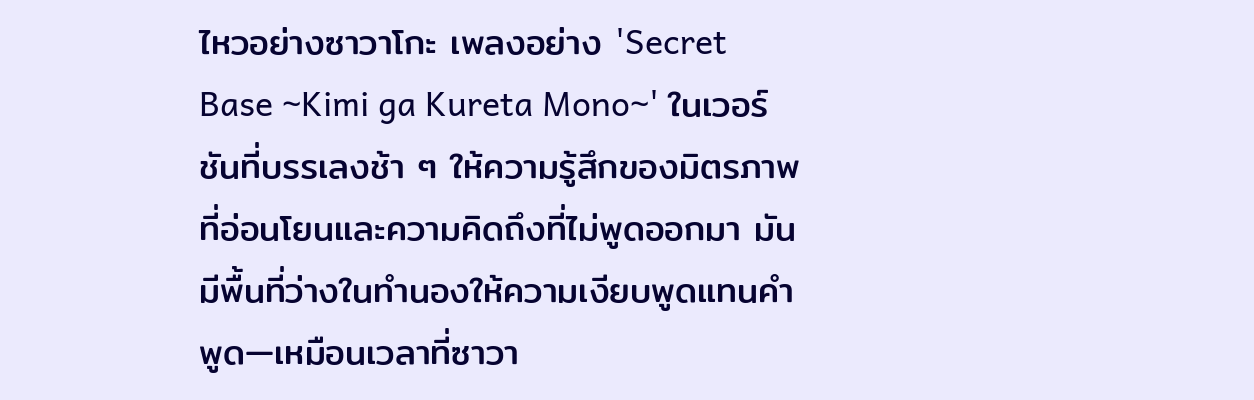ไหวอย่างซาวาโกะ เพลงอย่าง 'Secret Base ~Kimi ga Kureta Mono~' ในเวอร์ชันที่บรรเลงช้า ๆ ให้ความรู้สึกของมิตรภาพที่อ่อนโยนและความคิดถึงที่ไม่พูดออกมา มันมีพื้นที่ว่างในทำนองให้ความเงียบพูดแทนคำพูด—เหมือนเวลาที่ซาวา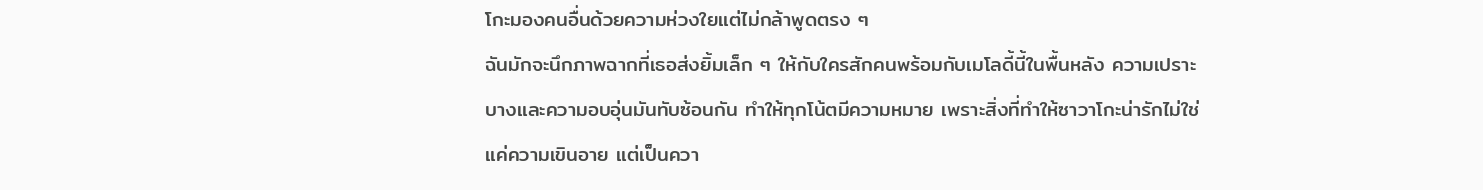โกะมองคนอื่นด้วยความห่วงใยแต่ไม่กล้าพูดตรง ๆ
ฉันมักจะนึกภาพฉากที่เธอส่งยิ้มเล็ก ๆ ให้กับใครสักคนพร้อมกับเมโลดี้นี้ในพื้นหลัง ความเปราะบางและความอบอุ่นมันทับซ้อนกัน ทำให้ทุกโน้ตมีความหมาย เพราะสิ่งที่ทำให้ซาวาโกะน่ารักไม่ใช่แค่ความเขินอาย แต่เป็นควา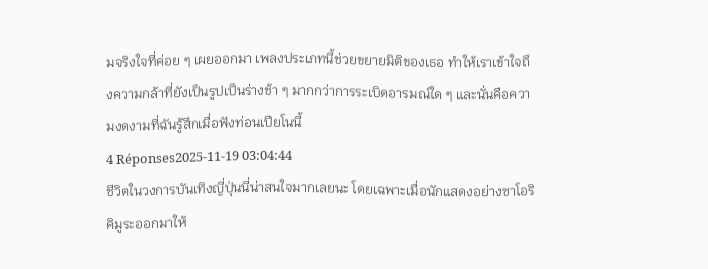มจริงใจที่ค่อย ๆ เผยออกมา เพลงประเภทนี้ช่วยขยายมิติของเธอ ทำให้เราเข้าใจถึงความกล้าที่ยังเป็นรูปเป็นร่างช้า ๆ มากกว่าการระเบิดอารมณ์ใด ๆ และนั่นคือความงดงามที่ฉันรู้สึกเมื่อฟังท่อนเปียโนนี้
4 Réponses2025-11-19 03:04:44
ชีวิตในวงการบันเทิงญี่ปุ่นนี่น่าสนใจมากเลยนะ โดยเฉพาะเมื่อนักแสดงอย่างซาโอริ คิมูระออกมาให้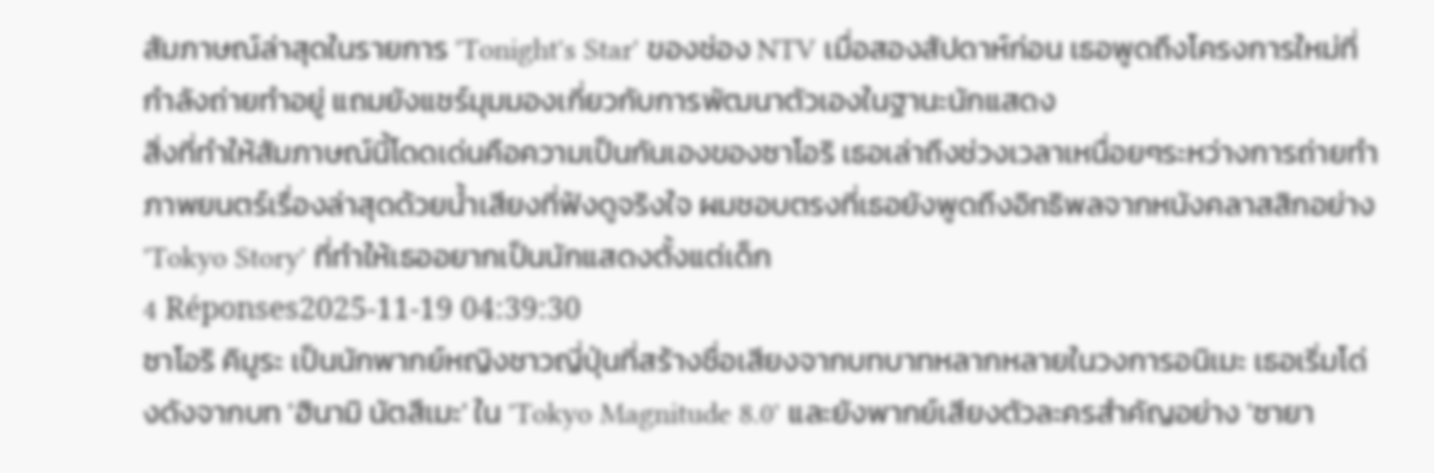สัมภาษณ์ล่าสุดในรายการ 'Tonight's Star' ของช่อง NTV เมื่อสองสัปดาห์ก่อน เธอพูดถึงโครงการใหม่ที่กำลังถ่ายทำอยู่ แถมยังแชร์มุมมองเกี่ยวกับการพัฒนาตัวเองในฐานะนักแสดง
สิ่งที่ทำให้สัมภาษณ์นี้โดดเด่นคือความเป็นกันเองของซาโอริ เธอเล่าถึงช่วงเวลาเหนื่อยๆระหว่างการถ่ายทำภาพยนตร์เรื่องล่าสุดด้วยน้ำเสียงที่ฟังดูจริงใจ ผมชอบตรงที่เธอยังพูดถึงอิทธิพลจากหนังคลาสสิกอย่าง 'Tokyo Story' ที่ทำให้เธออยากเป็นนักแสดงตั้งแต่เด็ก
4 Réponses2025-11-19 04:39:30
ซาโอริ คิมูระ เป็นนักพากย์หญิงชาวญี่ปุ่นที่สร้างชื่อเสียงจากบทบาทหลากหลายในวงการอนิเมะ เธอเริ่มโด่งดังจากบท 'ฮินามิ นัตสึเมะ' ใน 'Tokyo Magnitude 8.0' และยังพากย์เสียงตัวละครสำคัญอย่าง 'ซายา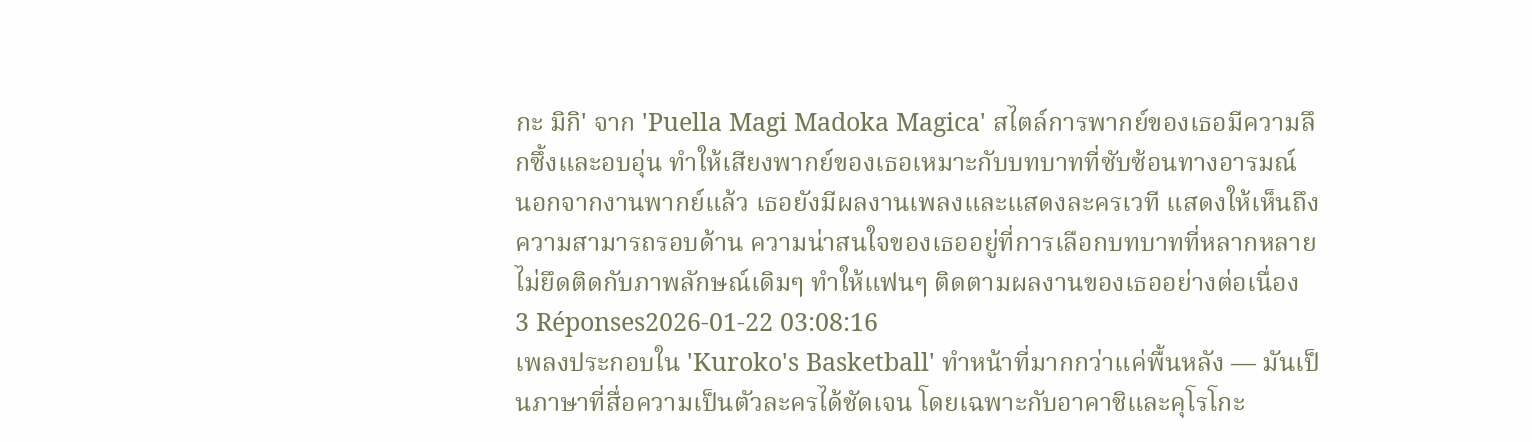กะ มิกิ' จาก 'Puella Magi Madoka Magica' สไตล์การพากย์ของเธอมีความลึกซึ้งและอบอุ่น ทำให้เสียงพากย์ของเธอเหมาะกับบทบาทที่ซับซ้อนทางอารมณ์
นอกจากงานพากย์แล้ว เธอยังมีผลงานเพลงและแสดงละครเวที แสดงให้เห็นถึงความสามารถรอบด้าน ความน่าสนใจของเธออยู่ที่การเลือกบทบาทที่หลากหลาย ไม่ยึดติดกับภาพลักษณ์เดิมๆ ทำให้แฟนๆ ติดตามผลงานของเธออย่างต่อเนื่อง
3 Réponses2026-01-22 03:08:16
เพลงประกอบใน 'Kuroko's Basketball' ทำหน้าที่มากกว่าแค่พื้นหลัง — มันเป็นภาษาที่สื่อความเป็นตัวละครได้ชัดเจน โดยเฉพาะกับอาคาชิและคุโรโกะ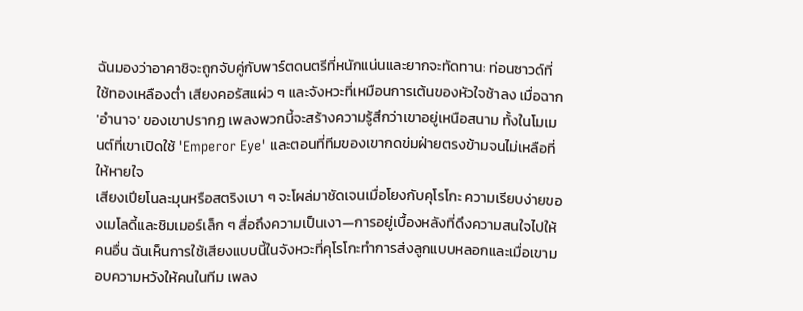ฉันมองว่าอาคาชิจะถูกจับคู่กับพาร์ตดนตรีที่หนักแน่นและยากจะทัดทาน: ท่อนซาวด์ที่ใช้ทองเหลืองต่ำ เสียงคอรัสแผ่ว ๆ และจังหวะที่เหมือนการเต้นของหัวใจช้าลง เมื่อฉาก 'อำนาจ' ของเขาปรากฏ เพลงพวกนี้จะสร้างความรู้สึกว่าเขาอยู่เหนือสนาม ทั้งในโมเมนต์ที่เขาเปิดใช้ 'Emperor Eye' และตอนที่ทีมของเขากดข่มฝ่ายตรงข้ามจนไม่เหลือที่ให้หายใจ
เสียงเปียโนละมุนหรือสตริงเบา ๆ จะโผล่มาชัดเจนเมื่อโยงกับคุโรโกะ ความเรียบง่ายของเมโลดี้และชิมเมอร์เล็ก ๆ สื่อถึงความเป็นเงา—การอยู่เบื้องหลังที่ดึงความสนใจไปให้คนอื่น ฉันเห็นการใช้เสียงแบบนี้ในจังหวะที่คุโรโกะทำการส่งลูกแบบหลอกและเมื่อเขามอบความหวังให้คนในทีม เพลง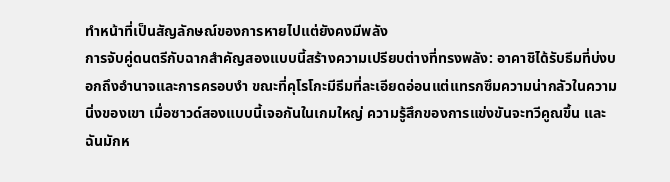ทำหน้าที่เป็นสัญลักษณ์ของการหายไปแต่ยังคงมีพลัง
การจับคู่ดนตรีกับฉากสำคัญสองแบบนี้สร้างความเปรียบต่างที่ทรงพลัง: อาคาชิได้รับธีมที่บ่งบอกถึงอำนาจและการครอบงำ ขณะที่คุโรโกะมีธีมที่ละเอียดอ่อนแต่แทรกซึมความน่ากลัวในความนิ่งของเขา เมื่อซาวด์สองแบบนี้เจอกันในเกมใหญ่ ความรู้สึกของการแข่งขันจะทวีคูณขึ้น และฉันมักห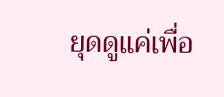ยุดดูแค่เพื่อ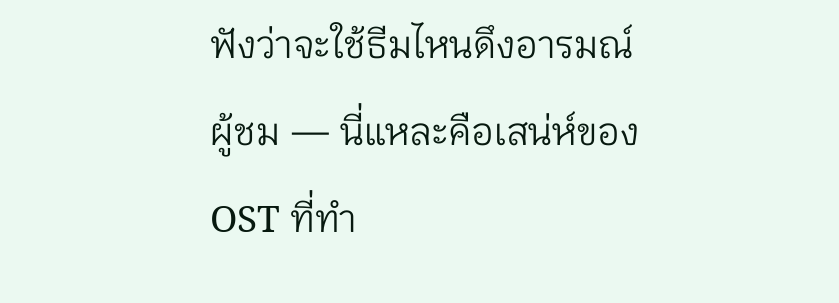ฟังว่าจะใช้ธีมไหนดึงอารมณ์ผู้ชม — นี่แหละคือเสน่ห์ของ OST ที่ทำ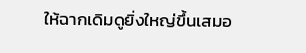ให้ฉากเดิมดูยิ่งใหญ่ขึ้นเสมอ